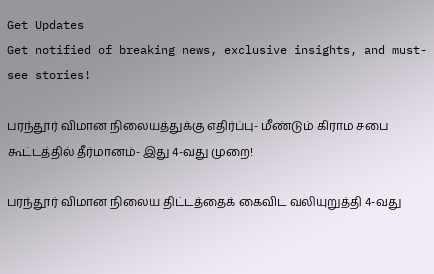Get Updates
Get notified of breaking news, exclusive insights, and must-see stories!

பரந்தூர் விமான நிலையத்துக்கு எதிர்ப்பு- மீண்டும் கிராம சபை கூட்டத்தில் தீர்மானம்- இது 4-வது முறை!

பரந்தூர் விமான நிலைய திட்டத்தைக் கைவிட வலியுறுத்தி 4-வது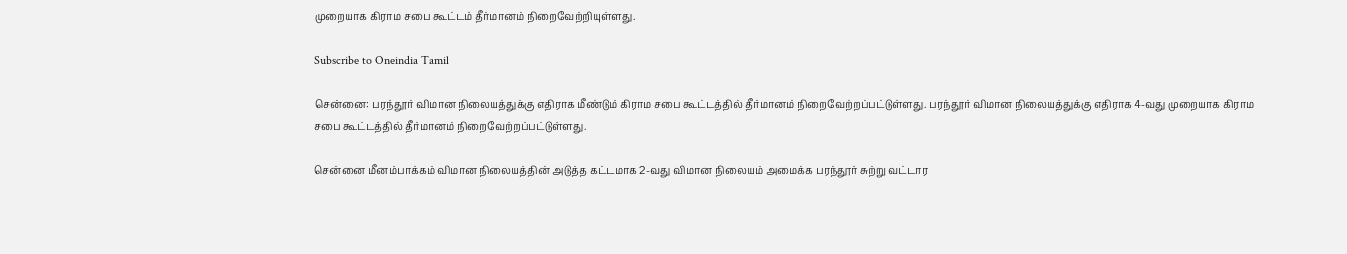முறையாக கிராம சபை கூட்டம் தீர்மானம் நிறைவேற்றியுள்ளது.

Subscribe to Oneindia Tamil

சென்னை: பரந்தூர் விமான நிலையத்துக்கு எதிராக மீண்டும் கிராம சபை கூட்டத்தில் தீர்மானம் நிறைவேற்றப்பட்டுள்ளது. பரந்தூர் விமான நிலையத்துக்கு எதிராக 4-வது முறையாக கிராம சபை கூட்டத்தில் தீர்மானம் நிறைவேற்றப்பட்டுள்ளது.

சென்னை மீனம்பாக்கம் விமான நிலையத்தின் அடுத்த கட்டமாக 2-வது விமான நிலையம் அமைக்க பரந்தூர் சுற்று வட்டார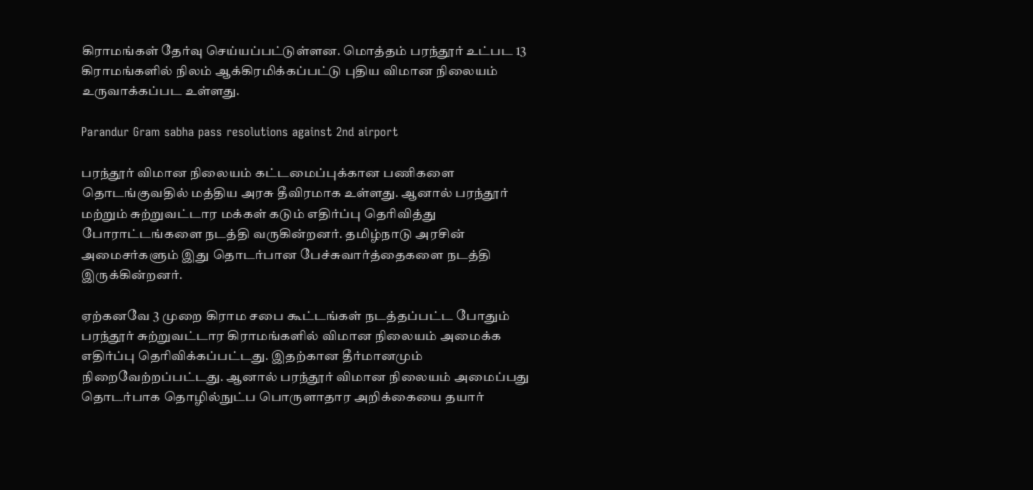கிராமங்கள் தேர்வு செய்யப்பட்டுள்ளன. மொத்தம் பரந்தூர் உட்பட 13 கிராமங்களில் நிலம் ஆக்கிரமிக்கப்பட்டு புதிய விமான நிலையம் உருவாக்கப்பட உள்ளது.

Parandur Gram sabha pass resolutions against 2nd airport

பரந்தூர் விமான நிலையம் கட்டமைப்புக்கான பணிகளை தொடங்குவதில் மத்திய அரசு தீவிரமாக உள்ளது. ஆனால் பரந்தூர் மற்றும் சுற்றுவட்டார மக்கள் கடும் எதிர்ப்பு தெரிவித்து போராட்டங்களை நடத்தி வருகின்றனர். தமிழ்நாடு அரசின் அமைசர்களும் இது தொடர்பான பேச்சுவார்த்தைகளை நடத்தி இருக்கின்றனர்.

ஏற்கனவே 3 முறை கிராம சபை கூட்டங்கள் நடத்தப்பட்ட போதும் பரந்தூர் சுற்றுவட்டார கிராமங்களில் விமான நிலையம் அமைக்க எதிர்ப்பு தெரிவிக்கப்பட்டது. இதற்கான தீர்மானமும் நிறைவேற்றப்பட்டது. ஆனால் பரந்தூர் விமான நிலையம் அமைப்பது தொடர்பாக தொழில்நுட்ப பொருளாதார அறிக்கையை தயார்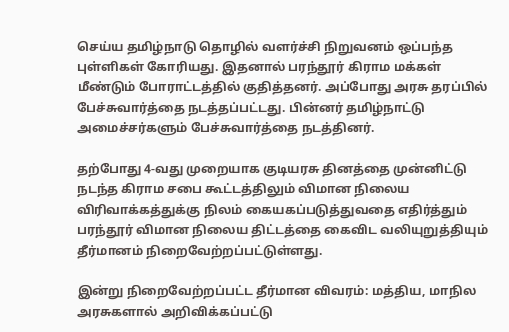செய்ய தமிழ்நாடு தொழில் வளர்ச்சி நிறுவனம் ஒப்பந்த புள்ளிகள் கோரியது. இதனால் பரந்தூர் கிராம மக்கள் மீண்டும் போராட்டத்தில் குதித்தனர். அப்போது அரசு தரப்பில் பேச்சுவார்த்தை நடத்தப்பட்டது. பின்னர் தமிழ்நாட்டு அமைச்சர்களும் பேச்சுவார்த்தை நடத்தினர்.

தற்போது 4-வது முறையாக குடியரசு தினத்தை முன்னிட்டு நடந்த கிராம சபை கூட்டத்திலும் விமான நிலைய விரிவாக்கத்துக்கு நிலம் கையகப்படுத்துவதை எதிர்த்தும் பரந்தூர் விமான நிலைய திட்டத்தை கைவிட வலியுறுத்தியும் தீர்மானம் நிறைவேற்றப்பட்டுள்ளது.

இன்று நிறைவேற்றப்பட்ட தீர்மான விவரம்: மத்திய, மாநில அரசுகளால் அறிவிக்கப்பட்டு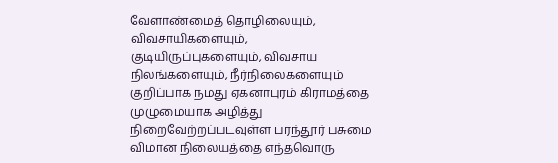வேளாண்மைத் தொழிலையும், விவசாயிகளையும், குடியிருப்புகளையும், விவசாய நிலங்களையும், நீர்நிலைகளையும் குறிப்பாக நமது ஏகனாபுரம் கிராமத்தை முழுமையாக அழித்து நிறைவேற்றப்படவுள்ள பரந்தூர் பசுமை விமான நிலையத்தை எந்தவொரு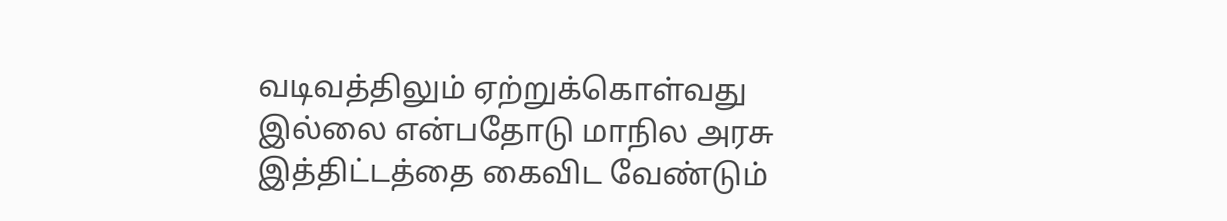வடிவத்திலும் ஏற்றுக்கொள்வது இல்லை என்பதோடு மாநில அரசு இத்திட்டத்தை கைவிட வேண்டும்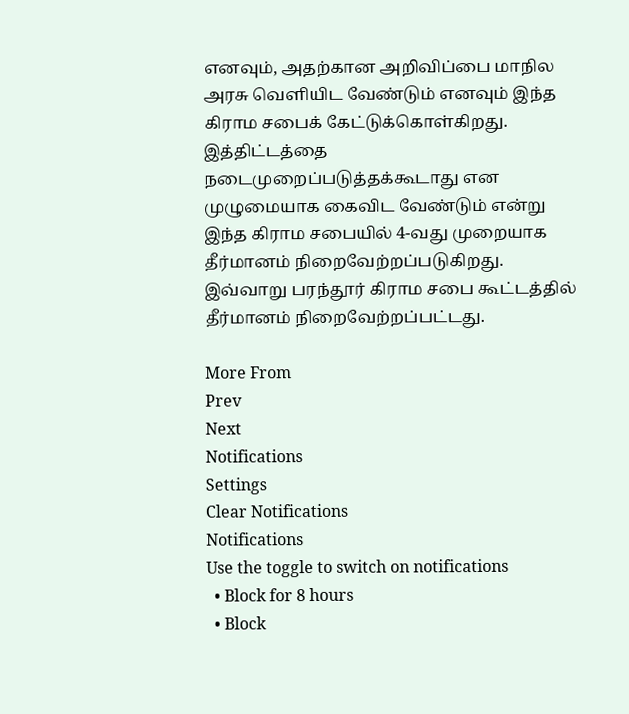எனவும், அதற்கான அறிவிப்பை மாநில அரசு வெளியிட வேண்டும் எனவும் இந்த கிராம சபைக் கேட்டுக்கொள்கிறது. இத்திட்டத்தை நடைமுறைப்படுத்தக்கூடாது என முழுமையாக கைவிட வேண்டும் என்று இந்த கிராம சபையில் 4-வது முறையாக தீர்மானம் நிறைவேற்றப்படுகிறது. இவ்வாறு பரந்தூர் கிராம சபை கூட்டத்தில் தீர்மானம் நிறைவேற்றப்பட்டது.

More From
Prev
Next
Notifications
Settings
Clear Notifications
Notifications
Use the toggle to switch on notifications
  • Block for 8 hours
  • Block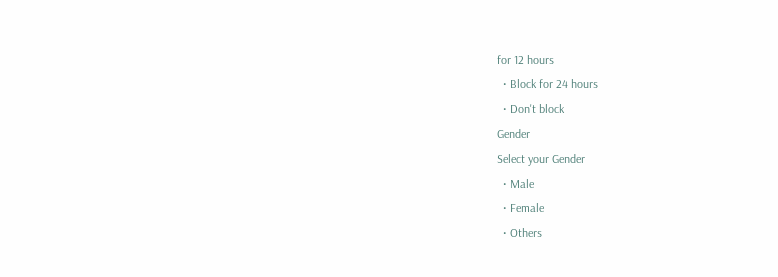for 12 hours
  • Block for 24 hours
  • Don't block
Gender
Select your Gender
  • Male
  • Female
  • Others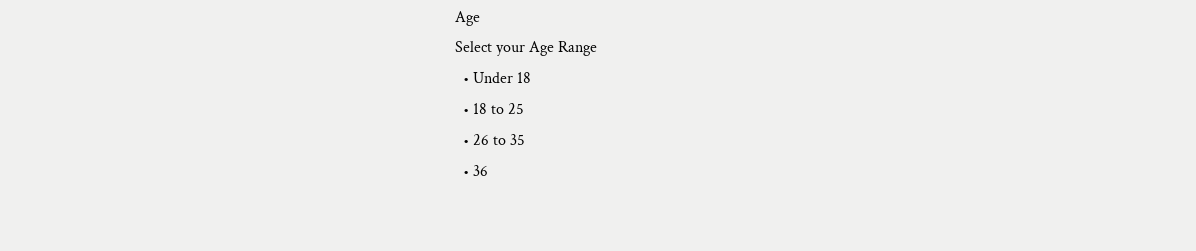Age
Select your Age Range
  • Under 18
  • 18 to 25
  • 26 to 35
  • 36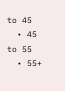to 45
  • 45 to 55
  • 55+